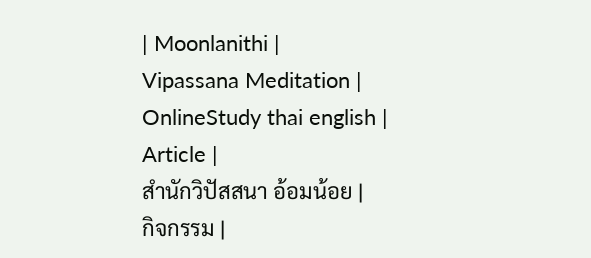| Moonlanithi |
Vipassana Meditation |
OnlineStudy thai english |
Article |
สำนักวิปัสสนา อ้อมน้อย |
กิจกรรม |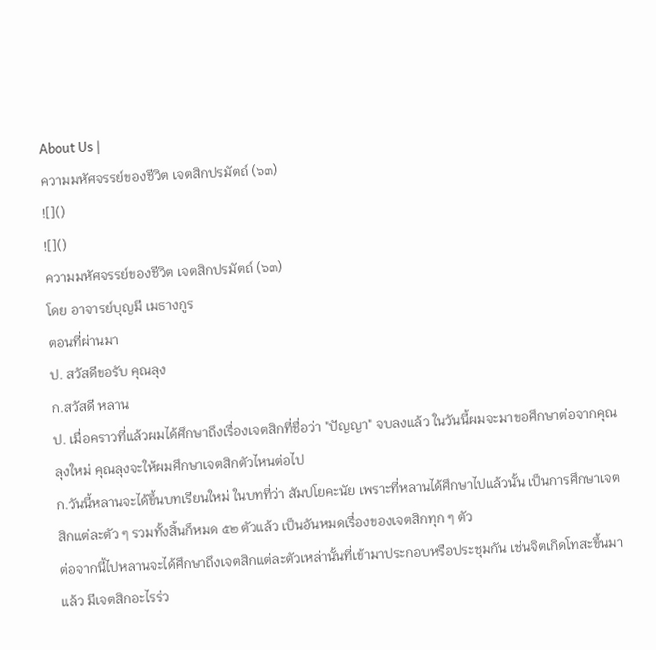About Us |
ความมหัศจรรย์ของชีวิต เจตสิกปรมัตถ์ (๖๓)
![]()
![]()
ความมหัศจรรย์ของชีวิต เจตสิกปรมัตถ์ (๖๓)
โดย อาจารย์บุญมี เมธางกูร
ตอนที่ผ่านมา
ป. สวัสดีขอรับ คุณลุง
ก.สวัสดี หลาน
ป. เมื่อคราวที่แล้วผมได้ศึกษาถึงเรื่องเจตสิกที่ชื่อว่า "ปัญญา" จบลงแล้ว ในวันนี้ผมจะมาขอศึกษาต่อจากคุณลุงใหม่ คุณลุงจะให้ผมศึกษาเจตสิกตัวไหนต่อไป
ก.วันนี้หลานจะได้ขึ้นบทเรียนใหม่ ในบทที่ว่า สัมปโยคะนัย เพราะที่หลานได้ศึกษาไปแล้วนั้น เป็นการศึกษาเจตสิกแต่ละตัว ๆ รวมทั้งสิ้นก็หมด ๕๒ ตัวแล้ว เป็นอันหมดเรื่องของเจตสิกทุก ๆ ตัว
ต่อจากนี้ไปหลานจะได้ศึกษาถึงเจตสิกแต่ละตัวเหล่านั้นที่เข้ามาประกอบหรือประชุมกัน เช่นจิตเกิดโทสะขึ้นมาแล้ว มีเจตสิกอะไรร่ว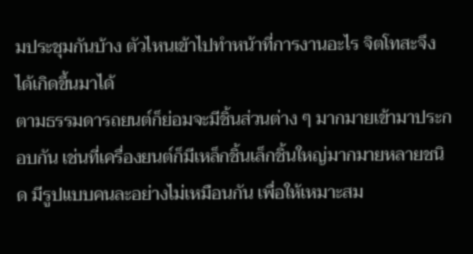มประชุมกันบ้าง ตัวไหนเข้าไปทำหน้าที่การงานอะไร จิตโทสะจึงได้เกิดขึ้นมาได้
ตามธรรมดารถยนต์ก็ย่อมจะมีชิ้นส่วนต่าง ๆ มากมายเข้ามาประกอบกัน เช่นที่เครื่องยนต์ก็มีเหล็กชิ้นเล็กชิ้นใหญ่มากมายหลายชนิด มีรูปแบบคนละอย่างไม่เหมือนกัน เพื่อให้เหมาะสม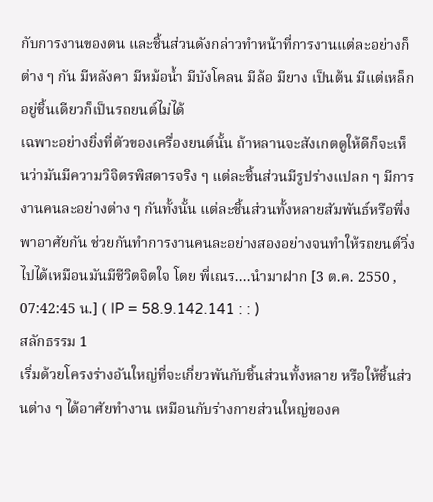กับการงานของตน และชิ้นส่วนดังกล่าวทำหน้าที่การงานแต่ละอย่างก็ต่าง ๆ กัน มีหลังคา มีหม้อน้ำ มีบังโคลน มีล้อ มียาง เป็นต้น มีแต่เหล็กอยู่ชิ้นเดียวก็เป็นรถยนต์ไม่ได้
เฉพาะอย่างยิ่งที่ตัวของเครื่องยนต์นั้น ถ้าหลานจะสังเกตดูให้ดีก็จะเห็นว่ามันมีความวิจิตรพิสดารจริง ๆ แต่ละชิ้นส่วนมีรูปร่างแปลก ๆ มีการงานคนละอย่างต่าง ๆ กันทั้งนั้น แต่ละชิ้นส่วนทั้งหลายสัมพันธ์หรือพึ่งพาอาศัยกัน ช่วยกันทำการงานคนละอย่างสองอย่างจนทำให้รถยนต์วิ่งไปได้เหมือนมันมีชีวิตจิตใจ โดย พี่เณร....นำมาฝาก [3 ต.ค. 2550 , 07:42:45 น.] ( IP = 58.9.142.141 : : )
สลักธรรม 1
เริ่มด้วยโครงร่างอันใหญ่ที่จะเกี่ยวพันกับชิ้นส่วนทั้งหลาย หรือให้ชิ้นส่วนต่าง ๆ ได้อาศัยทำงาน เหมือนกับร่างกายส่วนใหญ่ของค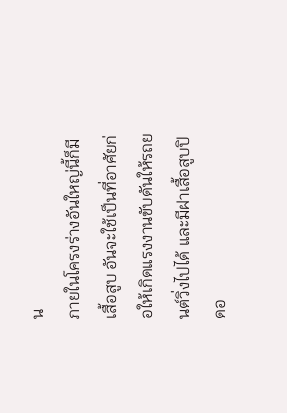น
ภายในโครงร่างอันใหญ่นี้ก็มีเสื้อสูบ อันจะใช้เป็นที่อาศัยก่อให้เกิดแรงงานขับดันให้รถยนต์วิ่งไปได้ และมีฝาเสื้อสูบปิดอ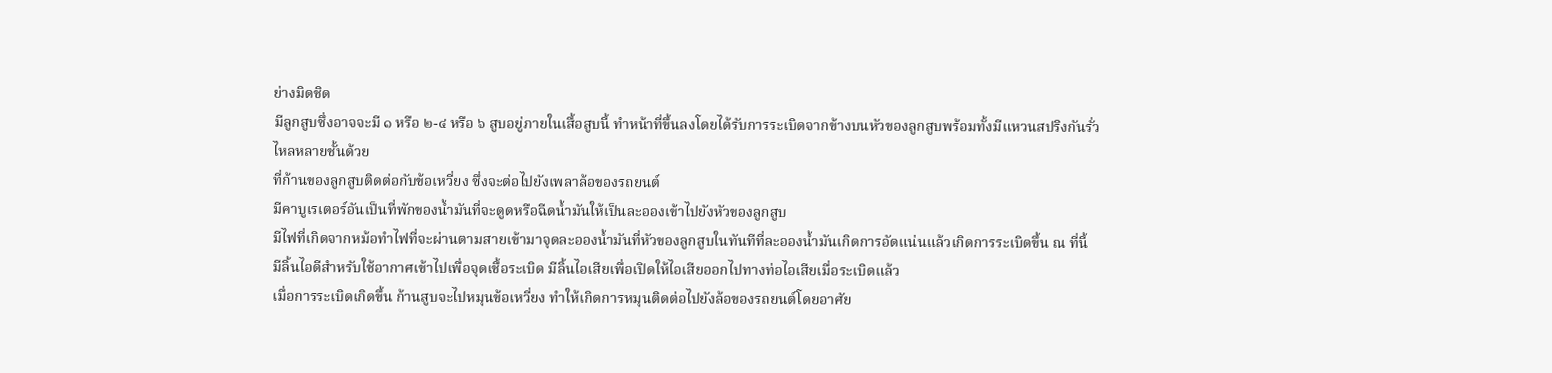ย่างมิดชิด
มีลูกสูบซึ่งอาจจะมี ๑ หรือ ๒-๔ หรือ ๖ สูบอยู่ภายในเสื้อสูบนี้ ทำหน้าที่ขึ้นลงโดยได้รับการระเบิดจากข้างบนหัวของลูกสูบพร้อมทั้งมีแหวนสปริงกันรั่วไหลหลายชั้นด้วย
ที่ก้านของลูกสูบติดต่อกับข้อเหวี่ยง ซึ่งจะต่อไปยังเพลาล้อของรถยนต์
มีคาบูเรเตอร์อันเป็นที่พักของน้ำมันที่จะดูดหรือฉีดน้ำมันให้เป็นละอองเข้าไปยังหัวของลูกสูบ
มีไฟที่เกิดจากหม้อทำไฟที่จะผ่านตามสายเข้ามาจุดละอองน้ำมันที่หัวของลูกสูบในทันทีที่ละอองน้ำมันเกิดการอัดแน่นแล้วเกิดการระเบิดขึ้น ณ ที่นี้
มีลิ้นไอดีสำหรับใช้อากาศเข้าไปเพื่อจุดเชื้อระเบิด มีลิ้นไอเสียเพื่อเปิดให้ไอเสียออกไปทางท่อไอเสียเมื่อระเบิดแล้ว
เมื่อการระเบิดเกิดขึ้น ก้านสูบจะไปหมุนข้อเหวี่ยง ทำให้เกิดการหมุนติดต่อไปยังล้อของรถยนต์โดยอาศัย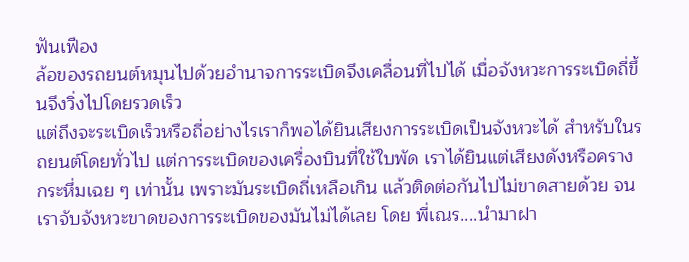ฟันเฟือง
ล้อของรถยนต์หมุนไปด้วยอำนาจการระเบิดจึงเคลื่อนที่ไปได้ เมื่อจังหวะการระเบิดถี่ขึ้นจึงวิ่งไปโดยรวดเร็ว
แต่ถึงจะระเบิดเร็วหรือถี่อย่างไรเราก็พอได้ยินเสียงการระเบิดเป็นจังหวะได้ สำหรับในรถยนต์โดยทั่วไป แต่การระเบิดของเครื่องบินที่ใช้ใบพัด เราได้ยินแต่เสียงดังหรือครางกระหึ่มเฉย ๆ เท่านั้น เพราะมันระเบิดถี่เหลือเกิน แล้วติดต่อกันไปไม่ขาดสายด้วย จนเราจับจังหวะขาดของการระเบิดของมันไม่ได้เลย โดย พี่เณร....นำมาฝา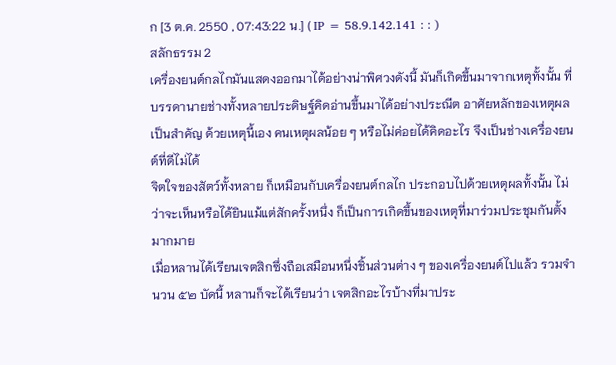ก [3 ต.ค. 2550 , 07:43:22 น.] ( IP = 58.9.142.141 : : )
สลักธรรม 2
เครื่องยนต์กลไกมันแสดงออกมาได้อย่างน่าพิศวงดังนี้ มันก็เกิดขึ้นมาจากเหตุทั้งนั้น ที่บรรดานายช่างทั้งหลายประดิษฐ์คิดอ่านขึ้นมาได้อย่างประณีต อาศัยหลักของเหตุผลเป็นสำคัญ ด้วยเหตุนี้เอง คนเหตุผลน้อย ๆ หรือไม่ค่อยได้คิดอะไร จึงเป็นช่างเครื่องยนต์ที่ดีไม่ได้
จิตใจของสัตว์ทั้งหลาย ก็เหมือนกับเครื่องยนต์กลไก ประกอบไปด้วยเหตุผลทั้งนั้น ไม่ว่าจะเห็นหรือได้ยินแม้แต่สักครั้งหนึ่ง ก็เป็นการเกิดขึ้นของเหตุที่มาร่วมประชุมกันตั้งมากมาย
เมื่อหลานได้เรียนเจตสิกซึ่งถือเสมือนหนึ่งชิ้นส่วนต่าง ๆ ของเครื่องยนต์ไปแล้ว รวมจำนวน ๕๒ บัดนี้ หลานก็จะได้เรียนว่า เจตสิกอะไรบ้างที่มาประ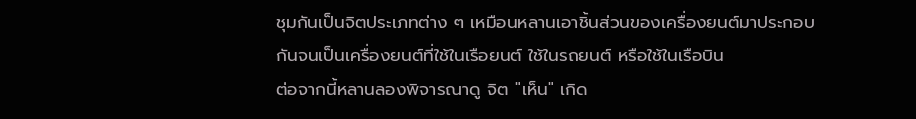ชุมกันเป็นจิตประเภทต่าง ๆ เหมือนหลานเอาชิ้นส่วนของเครื่องยนต์มาประกอบกันจนเป็นเครื่องยนต์ที่ใช้ในเรือยนต์ ใช้ในรถยนต์ หรือใช้ในเรือบิน
ต่อจากนี้หลานลองพิจารณาดู จิต "เห็น" เกิด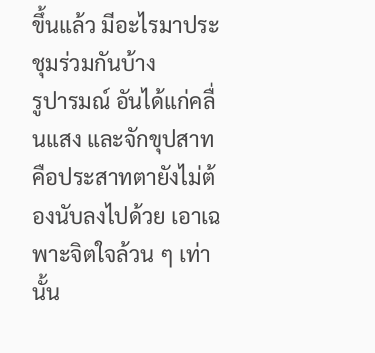ขึ้นแล้ว มีอะไรมาประชุมร่วมกันบ้าง
รูปารมณ์ อันได้แก่คลื่นแสง และจักขุปสาทคือประสาทตายังไม่ต้องนับลงไปด้วย เอาเฉพาะจิตใจล้วน ๆ เท่านั้น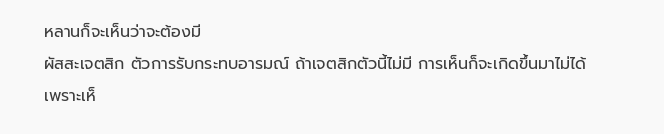หลานก็จะเห็นว่าจะต้องมี
ผัสสะเจตสิก ตัวการรับกระทบอารมณ์ ถ้าเจตสิกตัวนี้ไม่มี การเห็นก็จะเกิดขึ้นมาไม่ได้ เพราะเห็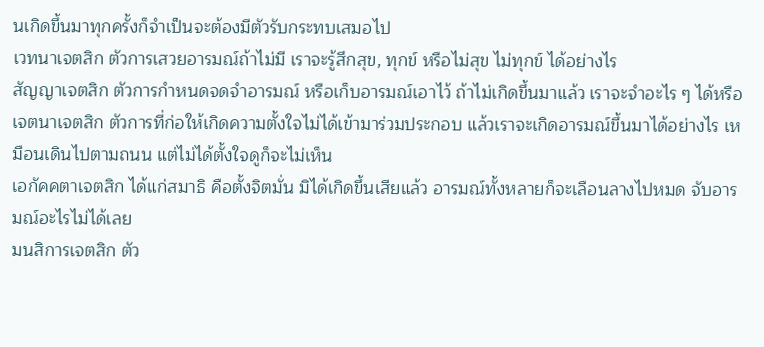นเกิดขึ้นมาทุกครั้งก็จำเป็นจะต้องมีตัวรับกระทบเสมอไป
เวทนาเจตสิก ตัวการเสวยอารมณ์ถ้าไม่มี เราจะรู้สึกสุข, ทุกข์ หรือไม่สุข ไม่ทุกข์ ได้อย่างไร
สัญญาเจตสิก ตัวการกำหนดจดจำอารมณ์ หรือเก็บอารมณ์เอาไว้ ถ้าไม่เกิดขึ้นมาแล้ว เราจะจำอะไร ๆ ได้หรือ
เจตนาเจตสิก ตัวการที่ก่อให้เกิดความตั้งใจไม่ได้เข้ามาร่วมประกอบ แล้วเราจะเกิดอารมณ์ขึ้นมาได้อย่างไร เหมือนเดินไปตามถนน แต่ไม่ได้ตั้งใจดูก็จะไม่เห็น
เอกัคคตาเจตสิก ได้แก่สมาธิ คือตั้งจิตมั่น มิได้เกิดขึ้นเสียแล้ว อารมณ์ทั้งหลายก็จะเลือนลางไปหมด จับอารมณ์อะไรไม่ได้เลย
มนสิการเจตสิก ตัว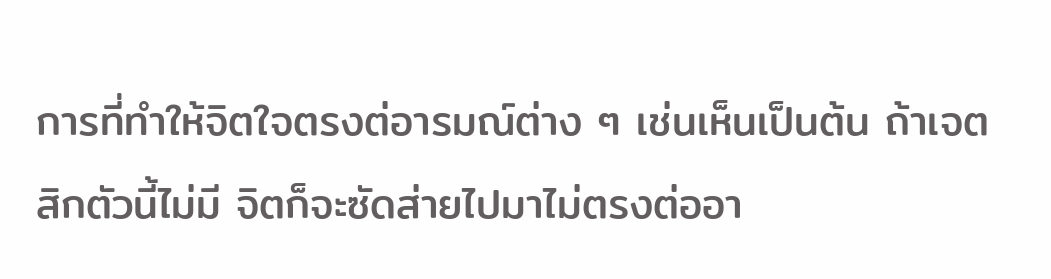การที่ทำให้จิตใจตรงต่อารมณ์ต่าง ๆ เช่นเห็นเป็นต้น ถ้าเจตสิกตัวนี้ไม่มี จิตก็จะซัดส่ายไปมาไม่ตรงต่ออา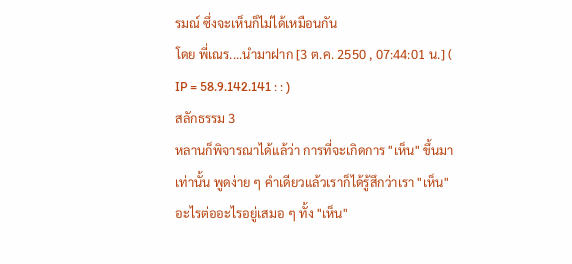รมณ์ ซึ่งจะเห็นก็ไม่ได้เหมือนกัน
โดย พี่เณร....นำมาฝาก [3 ต.ค. 2550 , 07:44:01 น.] ( IP = 58.9.142.141 : : )
สลักธรรม 3
หลานก็พิจารณาได้แล้ว่า การที่จะเกิดการ "เห็น" ขึ้นมาเท่านั้น พูดง่าย ๆ คำเดียวแล้วเราก็ได้รู้สึกว่าเรา "เห็น" อะไรต่ออะไรอยู่เสมอ ๆ ทั้ง "เห็น"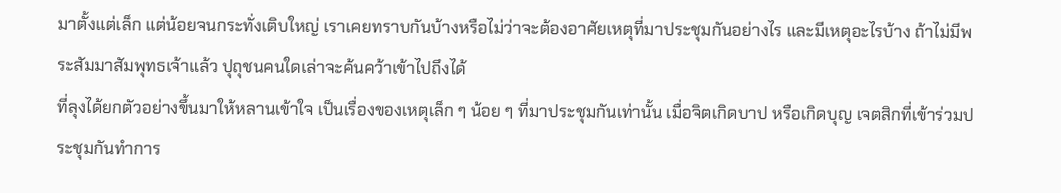มาตั้งแต่เล็ก แต่น้อยจนกระทั่งเติบใหญ่ เราเคยทราบกันบ้างหรือไม่ว่าจะต้องอาศัยเหตุที่มาประชุมกันอย่างไร และมีเหตุอะไรบ้าง ถ้าไม่มีพระสัมมาสัมพุทธเจ้าแล้ว ปุถุชนคนใดเล่าจะค้นคว้าเข้าไปถึงได้
ที่ลุงได้ยกตัวอย่างขึ้นมาให้หลานเข้าใจ เป็นเรื่องของเหตุเล็ก ๆ น้อย ๆ ที่มาประชุมกันเท่านั้น เมื่อจิตเกิดบาป หรือเกิดบุญ เจตสิกที่เข้าร่วมประชุมกันทำการ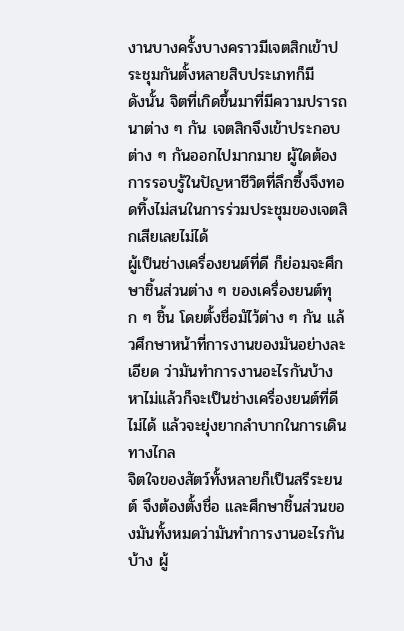งานบางครั้งบางคราวมีเจตสิกเข้าประชุมกันตั้งหลายสิบประเภทก็มี
ดังนั้น จิตที่เกิดขึ้นมาที่มีความปรารถนาต่าง ๆ กัน เจตสิกจึงเข้าประกอบต่าง ๆ กันออกไปมากมาย ผู้ใดต้องการรอบรู้ในปัญหาชีวิตที่ลึกซึ้งจึงทอดทิ้งไม่สนในการร่วมประชุมของเจตสิกเสียเลยไม่ได้
ผู้เป็นช่างเครื่องยนต์ที่ดี ก็ย่อมจะศึกษาชิ้นส่วนต่าง ๆ ของเครื่องยนต์ทุก ๆ ชิ้น โดยตั้งชื่อมัไว้ต่าง ๆ กัน แล้วศึกษาหน้าที่การงานของมันอย่างละเอียด ว่ามันทำการงานอะไรกันบ้าง หาไม่แล้วก็จะเป็นช่างเครื่องยนต์ที่ดีไม่ได้ แล้วจะยุ่งยากลำบากในการเดินทางไกล
จิตใจของสัตว์ทั้งหลายก็เป็นสรีระยนต์ จึงต้องตั้งชื่อ และศึกษาชิ้นส่วนของมันทั้งหมดว่ามันทำการงานอะไรกันบ้าง ผู้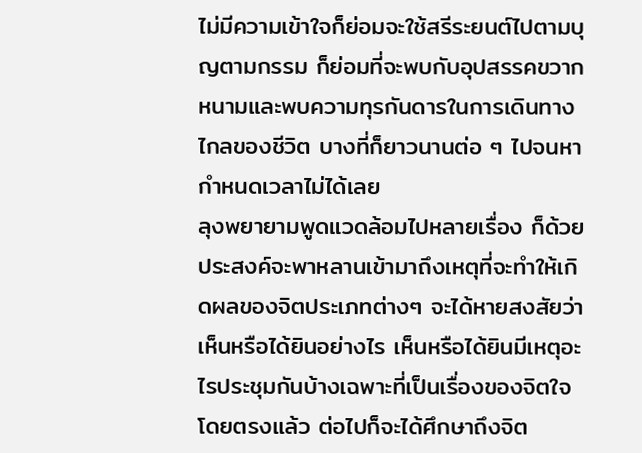ไม่มีความเข้าใจก็ย่อมจะใช้สรีระยนต์ไปตามบุญตามกรรม ก็ย่อมที่จะพบกับอุปสรรคขวากหนามและพบความทุรกันดารในการเดินทางไกลของชีวิต บางที่ก็ยาวนานต่อ ๆ ไปจนหากำหนดเวลาไม่ได้เลย
ลุงพยายามพูดแวดล้อมไปหลายเรื่อง ก็ด้วยประสงค์จะพาหลานเข้ามาถึงเหตุที่จะทำให้เกิดผลของจิตประเภทต่างๆ จะได้หายสงสัยว่า เห็นหรือได้ยินอย่างไร เห็นหรือได้ยินมีเหตุอะไรประชุมกันบ้างเฉพาะที่เป็นเรื่องของจิตใจโดยตรงแล้ว ต่อไปก็จะได้ศึกษาถึงจิต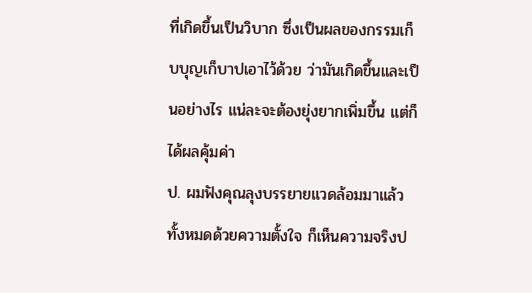ที่เกิดขึ้นเป็นวิบาก ซึ่งเป็นผลของกรรมเก็บบุญเก็บาปเอาไว้ด้วย ว่ามันเกิดขึ้นและเป็นอย่างไร แน่ละจะต้องยุ่งยากเพิ่มขึ้น แต่ก็ได้ผลคุ้มค่า
ป. ผมฟังคุณลุงบรรยายแวดล้อมมาแล้วทั้งหมดด้วยความตั้งใจ ก็เห็นความจริงป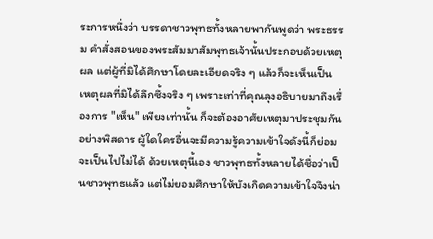ระการหนึ่งว่า บรรดาชาวพุทธทั้งหลายพากันพูดว่า พระธรรม คำสั่งสอนของพระสัมมาสัมพุทธเจ้านั้นประกอบด้วยเหตุผล แต่ผู้ที่มิได้ศึกษาโดยละเอียดจริง ๆ แล้วก็จะเห็นเป็นเหตุผลที่มิได้ลึกซึ้งจริง ๆ เพราะเท่าที่คุณลุงอธิบายมาถึงเรื่องการ "เห็น" เพียงเท่านั้น ก็จะต้องอาศัยเหตุมาประชุมกันอย่างพิสดาร ผู้ใดใครอื่นจะมีความรู้ความเข้าใจดังนี้ก็ย่อมจะเป็นไปไม่ได้ ด้วยเหตุนี้เอง ชาวพุทธทั้งหลายได้ชื่อว่าเป็นชาวพุทธแล้ว แต่ไม่ยอมศึกษาให้บังเกิดความเข้าใจจึงน่า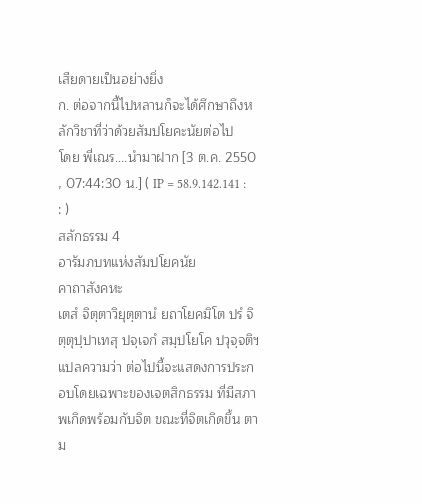เสียดายเป็นอย่างยิ่ง
ก. ต่อจากนี้ไปหลานก็จะได้ศึกษาถึงหลักวิชาที่ว่าด้วยสัมปโยคะนัยต่อไป
โดย พี่เณร....นำมาฝาก [3 ต.ค. 2550 , 07:44:30 น.] ( IP = 58.9.142.141 : : )
สลักธรรม 4
อารัมภบทแห่งสัมปโยคนัย
คาถาสังคหะ
เตสํ จิตฺตาวิยุตฺตานํ ยถาโยคมิโต ปรํ จิตฺตุปฺปาเทสุ ปจฺเจกํ สมฺปโยโค ปวุจฺจติฯ แปลความว่า ต่อไปนี้จะแสดงการประกอบโดยเฉพาะของเจตสิกธรรม ที่มีสภาพเกิดพร้อมกับจิต ขณะที่จิตเกิดขึ้น ตาม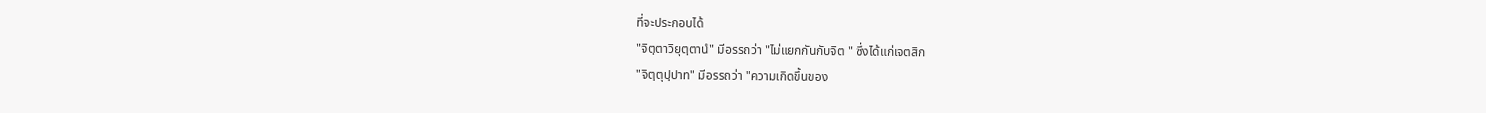ที่จะประกอบได้
"จิตฺตาวิยุตฺตานํ" มีอรรถว่า "ไม่แยกกันกับจิต " ซึ่งได้แก่เจตสิก
"จิตฺตุปฺปาท" มีอรรถว่า "ความเกิดขึ้นของ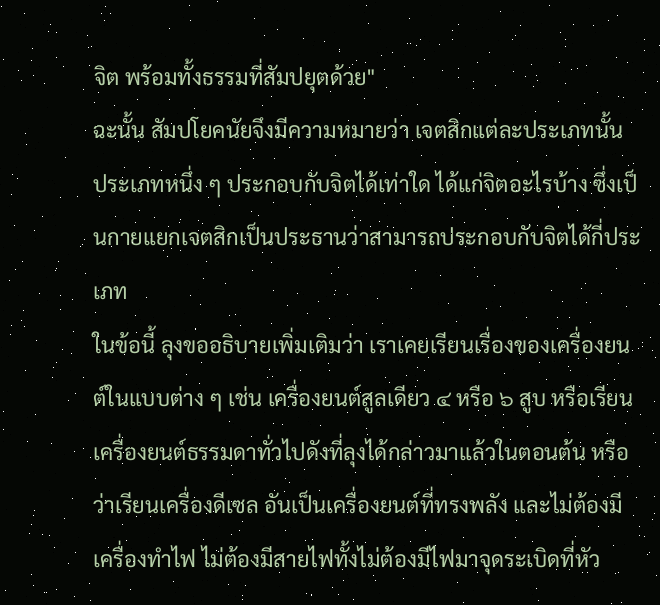จิต พร้อมทั้งธรรมที่สัมปยุตด้วย"
ฉะนั้น สัมปโยคนัยจึงมีความหมายว่า เจตสิกแต่ละประเภทนั้น ประเภทหนึ่ง ๆ ประกอบกับจิตได้เท่าใด ได้แก่จิตอะไรบ้าง ซึ่งเป็นกายแยกเจตสิกเป็นประธานว่าสามารถประกอบกับจิตได้กี่ประเภท
ในข้อนี้ ลุงขออธิบายเพิ่มเติมว่า เราเคยเรียนเรื่องของเครื่องยนต์ในแบบต่าง ๆ เช่น เครื่องยนต์สูลเดียว ๔ หรือ ๖ สูบ หรือเรียนเครื่องยนต์ธรรมดาทั่วไปดังที่ลุงได้กล่าวมาแล้วในตอนต้น หรือว่าเรียนเครื่องดีเซล อันเป็นเครื่องยนต์ที่ทรงพลัง และไม่ต้องมีเครื่องทำไฟ ไม่ต้องมีสายไฟทั้งไม่ต้องมีไฟมาจุดระเบิดที่หัว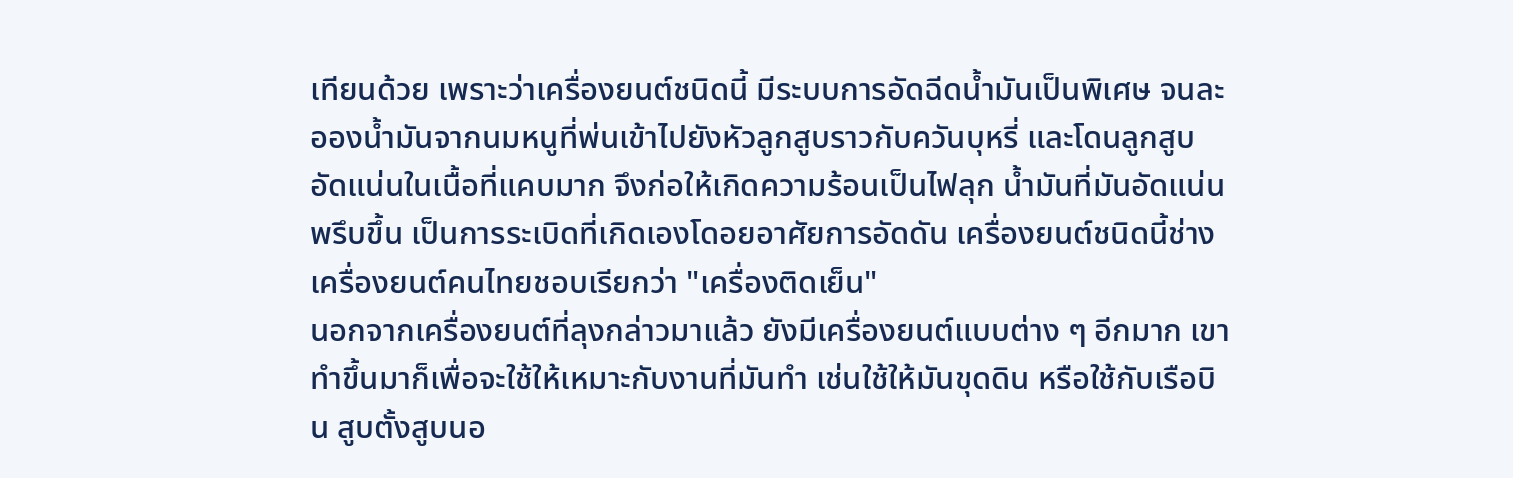เทียนด้วย เพราะว่าเครื่องยนต์ชนิดนี้ มีระบบการอัดฉีดน้ำมันเป็นพิเศษ จนละอองน้ำมันจากนมหนูที่พ่นเข้าไปยังหัวลูกสูบราวกับควันบุหรี่ และโดนลูกสูบอัดแน่นในเนื้อที่แคบมาก จึงก่อให้เกิดความร้อนเป็นไฟลุก น้ำมันที่มันอัดแน่นพรึบขึ้น เป็นการระเบิดที่เกิดเองโดอยอาศัยการอัดดัน เครื่องยนต์ชนิดนี้ช่างเครื่องยนต์คนไทยชอบเรียกว่า "เครื่องติดเย็น"
นอกจากเครื่องยนต์ที่ลุงกล่าวมาแล้ว ยังมีเครื่องยนต์แบบต่าง ๆ อีกมาก เขาทำขึ้นมาก็เพื่อจะใช้ให้เหมาะกับงานที่มันทำ เช่นใช้ให้มันขุดดิน หรือใช้กับเรือบิน สูบตั้งสูบนอ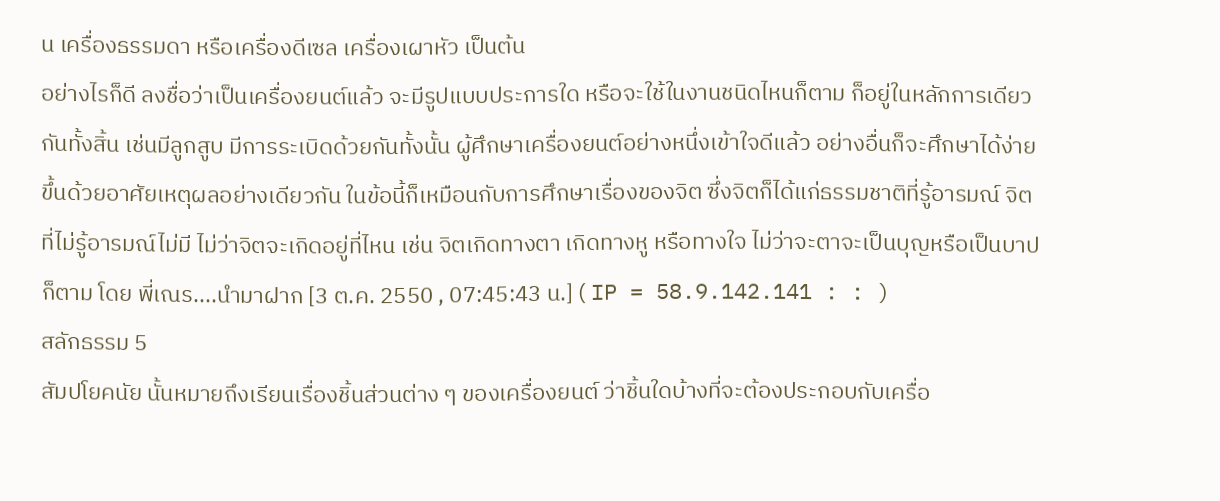น เครื่องธรรมดา หรือเครื่องดีเซล เครื่องเผาหัว เป็นต้น
อย่างไรก็ดี ลงชื่อว่าเป็นเครื่องยนต์แล้ว จะมีรูปแบบประการใด หรือจะใช้ในงานชนิดไหนก็ตาม ก็อยู่ในหลักการเดียวกันทั้งสิ้น เช่นมีลูกสูบ มีการระเบิดด้วยกันทั้งนั้น ผู้ศึกษาเครื่องยนต์อย่างหนึ่งเข้าใจดีแล้ว อย่างอื่นก็จะศึกษาได้ง่ายขึ้นด้วยอาศัยเหตุผลอย่างเดียวกัน ในข้อนี้ก็เหมือนกับการศึกษาเรื่องของจิต ซึ่งจิตก็ได้แก่ธรรมชาติที่รู้อารมณ์ จิตที่ไม่รู้อารมณ์ไม่มี ไม่ว่าจิตจะเกิดอยู่ที่ไหน เช่น จิตเกิดทางตา เกิดทางหู หรือทางใจ ไม่ว่าจะตาจะเป็นบุญหรือเป็นบาปก็ตาม โดย พี่เณร....นำมาฝาก [3 ต.ค. 2550 , 07:45:43 น.] ( IP = 58.9.142.141 : : )
สลักธรรม 5
สัมปโยคนัย นั้นหมายถึงเรียนเรื่องชิ้นส่วนต่าง ๆ ของเครื่องยนต์ ว่าชิ้นใดบ้างที่จะต้องประกอบกับเครื่อ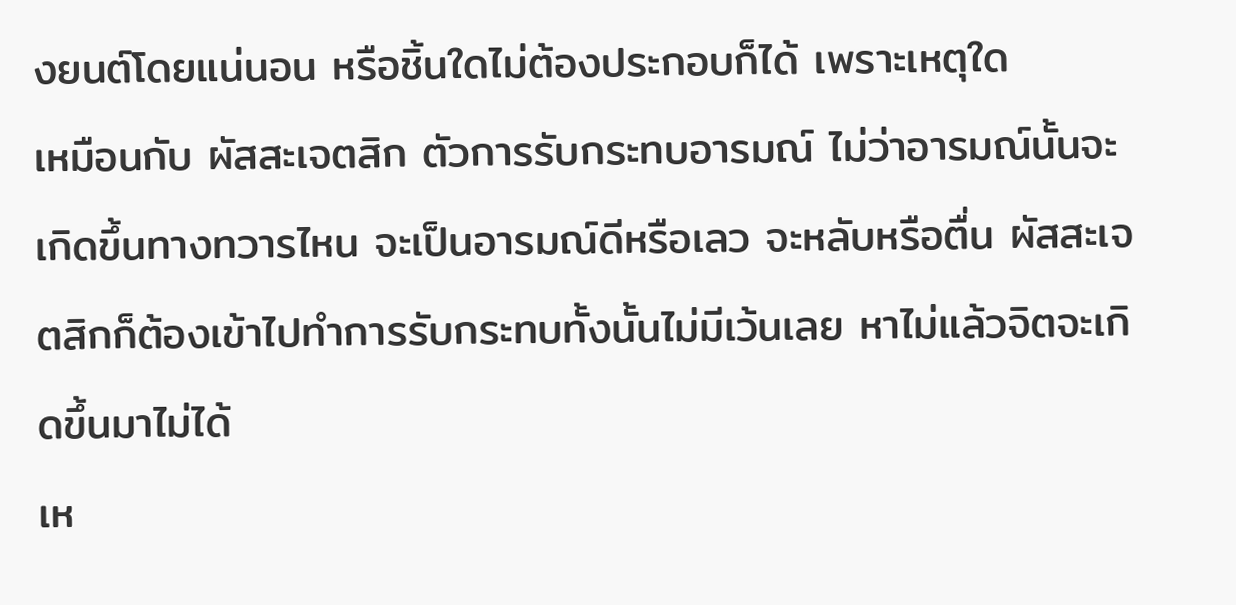งยนต์โดยแน่นอน หรือชิ้นใดไม่ต้องประกอบก็ได้ เพราะเหตุใด
เหมือนกับ ผัสสะเจตสิก ตัวการรับกระทบอารมณ์ ไม่ว่าอารมณ์นั้นจะเกิดขึ้นทางทวารไหน จะเป็นอารมณ์ดีหรือเลว จะหลับหรือตื่น ผัสสะเจตสิกก็ต้องเข้าไปทำการรับกระทบทั้งนั้นไม่มีเว้นเลย หาไม่แล้วจิตจะเกิดขึ้นมาไม่ได้
เห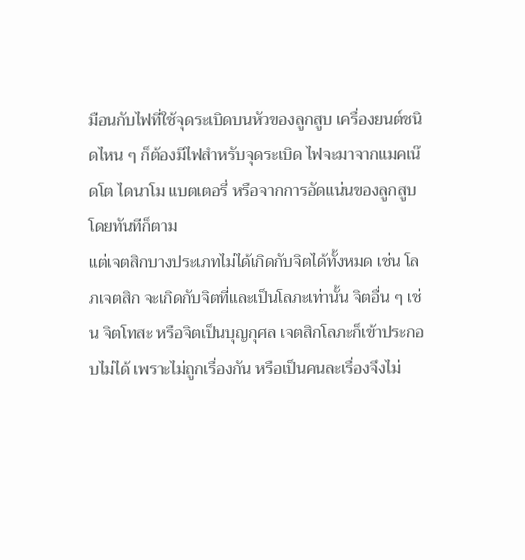มือนกับไฟที่ใช้จุดระเบิดบนหัวของลูกสูบ เครื่องยนต์ชนิดไหน ๆ ก็ต้องมีไฟสำหรับจุดระเบิด ไฟจะมาจากแมคเน๊ดโต ไดนาโม แบตเตอรี่ หรือจากการอัดแน่นของลูกสูบโดยทันทีก็ตาม
แต่เจตสิกบางประเภทไม่ได้เกิดกับจิตได้ทั้งหมด เช่น โลภเจตสิก จะเกิดกับจิตที่และเป็นโลภะเท่านั้น จิตอื่น ๆ เช่น จิตโทสะ หรือจิตเป็นบุญกุศล เจตสิกโลภะก็เข้าประกอบไม่ได้ เพราะไม่ถูกเรื่องกัน หรือเป็นคนละเรื่องจึงไม่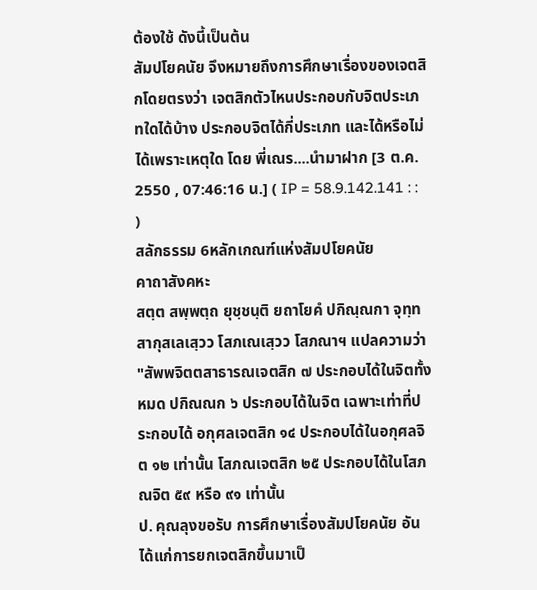ต้องใช้ ดังนี้เป็นต้น
สัมปโยคนัย จึงหมายถึงการศึกษาเรื่องของเจตสิกโดยตรงว่า เจตสิกตัวไหนประกอบกับจิตประเภทใดได้บ้าง ประกอบจิตได้กี่ประเภท และได้หรือไม่ได้เพราะเหตุใด โดย พี่เณร....นำมาฝาก [3 ต.ค. 2550 , 07:46:16 น.] ( IP = 58.9.142.141 : : )
สลักธรรม 6หลักเกณฑ์แห่งสัมปโยคนัย
คาถาสังคหะ
สตฺต สพฺพตฺถ ยุชฺชนฺติ ยถาโยคํ ปกิณฺณกา จุทฺทสากุสเลเสฺวว โสภเณเสฺวว โสภณาฯ แปลความว่า "สัพพจิตตสาธารณเจตสิก ๗ ประกอบได้ในจิตทั้งหมด ปกิณณก ๖ ประกอบได้ในจิต เฉพาะเท่าที่ประกอบได้ อกุศลเจตสิก ๑๔ ประกอบได้ในอกุศลจิต ๑๒ เท่านั้น โสภณเจตสิก ๒๕ ประกอบได้ในโสภณจิต ๕๙ หรือ ๙๑ เท่านั้น
ป. คุณลุงขอรับ การศึกษาเรื่องสัมปโยคนัย อันได้แก่การยกเจตสิกขึ้นมาเป็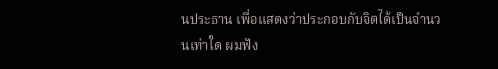นประธาน เพื่อแสดงว่าประกอบกับจิตได้เป็นจำนวนเท่าใด ผมฟัง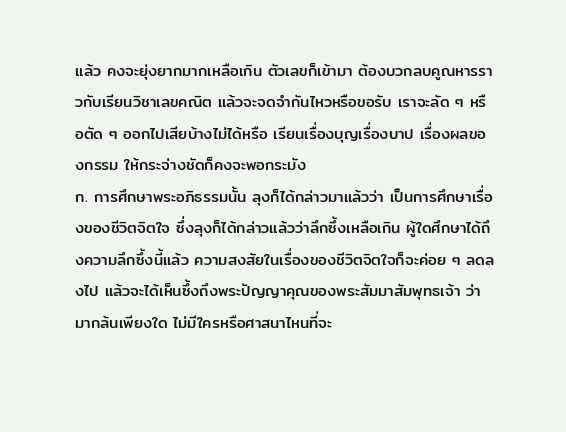แล้ว คงจะยุ่งยากมากเหลือเกิน ตัวเลขก็เข้ามา ต้องบวกลบคูณหารราวกับเรียนวิชาเลขคณิต แล้วจะจดจำกันไหวหรือขอรับ เราจะลัด ๆ หรือตัด ๆ ออกไปเสียบ้างไม่ได้หรือ เรียนเรื่องบุญเรื่องบาป เรื่องผลของกรรม ให้กระจ่างชัดก็คงจะพอกระมัง
ก. การศึกษาพระอภิธรรมนั้น ลุงก็ได้กล่าวมาแล้วว่า เป็นการศึกษาเรื่องของชีวิตจิตใจ ซึ่งลุงก็ได้กล่าวแล้วว่าลึกซึ้งเหลือเกิน ผู้ใดศึกษาได้ถึงความลึกซึ้งนี้แล้ว ความสงสัยในเรื่องของชีวิตจิตใจก็จะค่อย ๆ ลดลงไป แล้วจะได้เห็นซึ้งถึงพระปัญญาคุณของพระสัมมาสัมพุทธเจ้า ว่ามากล้นเพียงใด ไม่มีใครหรือศาสนาไหนที่จะ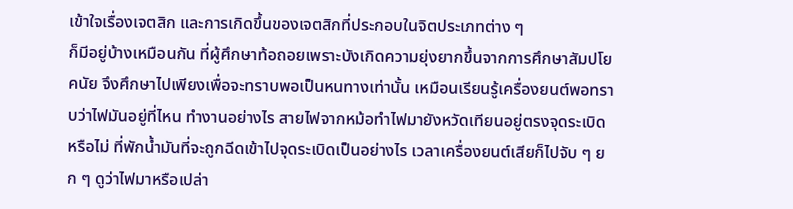เข้าใจเรื่องเจตสิก และการเกิดขึ้นของเจตสิกที่ประกอบในจิตประเภทต่าง ๆ
ก็มีอยู่บ้างเหมือนกัน ที่ผู้ศึกษาท้อถอยเพราะบังเกิดความยุ่งยากขึ้นจากการศึกษาสัมปโยคนัย จึงศึกษาไปเพียงเพื่อจะทราบพอเป็นหนทางเท่านั้น เหมือนเรียนรู้เครื่องยนต์พอทราบว่าไฟมันอยู่ที่ไหน ทำงานอย่างไร สายไฟจากหม้อทำไฟมายังหวัดเทียนอยู่ตรงจุดระเบิดหรือไม่ ที่พักน้ำมันที่จะถูกฉีดเข้าไปจุดระเบิดเป็นอย่างไร เวลาเครื่องยนต์เสียก็ไปจับ ๆ ยก ๆ ดูว่าไฟมาหรือเปล่า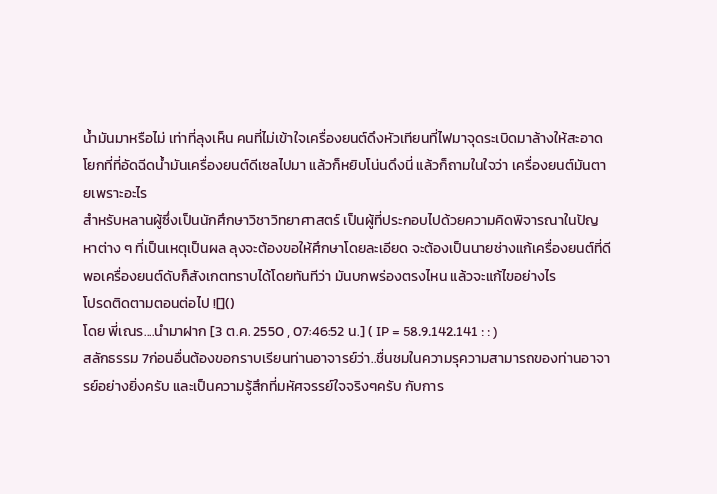น้ำมันมาหรือไม่ เท่าที่ลุงเห็น คนที่ไม่เข้าใจเครื่องยนต์ดึงหัวเทียนที่ไฟมาจุดระเบิดมาล้างให้สะอาด โยกที่ที่อัดฉีดน้ำมันเครื่องยนต์ดีเซลไปมา แล้วก็หยิบโน่นดึงนี่ แล้วก็ถามในใจว่า เครื่องยนต์มันตายเพราะอะไร
สำหรับหลานผู้ซึ่งเป็นนักศึกษาวิชาวิทยาศาสตร์ เป็นผู้ที่ประกอบไปด้วยความคิดพิจารณาในปัญหาต่าง ๆ ที่เป็นเหตุเป็นผล ลุงจะต้องขอให้ศึกษาโดยละเอียด จะต้องเป็นนายช่างแก้เครื่องยนต์ที่ดี พอเครื่องยนต์ดับก็สังเกตทราบได้โดยทันทีว่า มันบกพร่องตรงไหน แล้วจะแก้ไขอย่างไร
โปรดติดตามตอนต่อไป ![]()
โดย พี่เณร....นำมาฝาก [3 ต.ค. 2550 , 07:46:52 น.] ( IP = 58.9.142.141 : : )
สลักธรรม 7ก่อนอื่นต้องขอกราบเรียนท่านอาจารย์ว่า..ชื่นชมในความรุความสามารถของท่านอาจารย์อย่างยิ่งครับ และเป็นความรู้สึกที่มหัศจรรย์ใจจริงๆครับ กับการ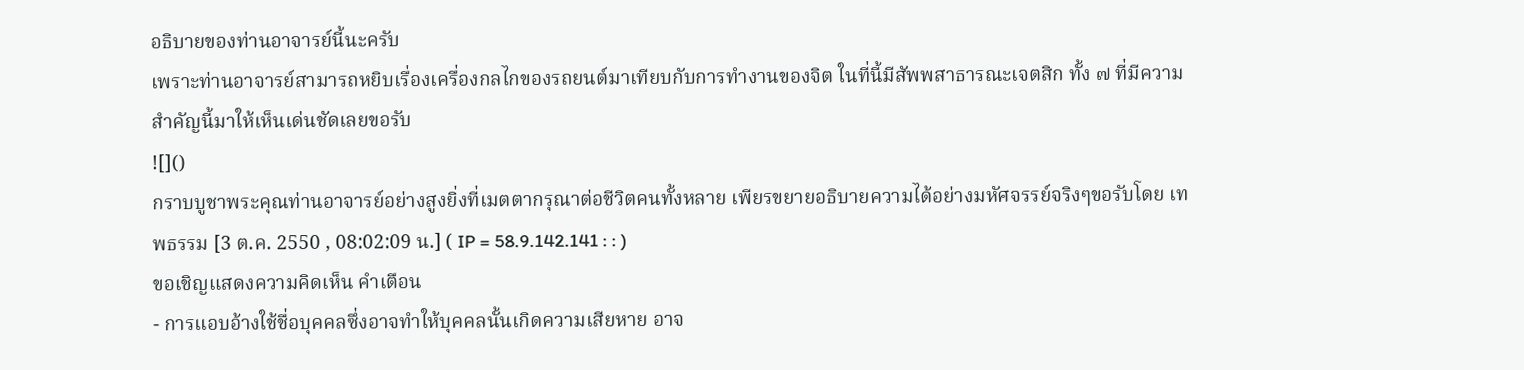อธิบายของท่านอาจารย์นี้นะครับ
เพราะท่านอาจารย์สามารถหยิบเรื่องเครื่องกลไกของรถยนต์มาเทียบกับการทำงานของจิต ในที่นี้มีสัพพสาธารณะเจตสิก ทั้ง ๗ ที่มีความสำคัญนี้มาให้เห็นเด่นชัดเลยขอรับ
![]()
กราบบูชาพระคุณท่านอาจารย์อย่างสูงยิ่งที่เมตตากรุณาต่อชีวิตคนทั้งหลาย เพียรขยายอธิบายความได้อย่างมหัศจรรย์จริงๆขอรับโดย เทพธรรม [3 ต.ค. 2550 , 08:02:09 น.] ( IP = 58.9.142.141 : : )
ขอเชิญแสดงความคิดเห็น คำเตือน
- การแอบอ้างใช้ชื่อบุคคลซึ่งอาจทำให้บุคคลนั้นเกิดความเสียหาย อาจ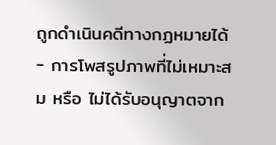ถูกดำเนินคดีทางกฏหมายได้
- การโพสรูปภาพที่ไม่เหมาะสม หรือ ไม่ได้รับอนุญาตจาก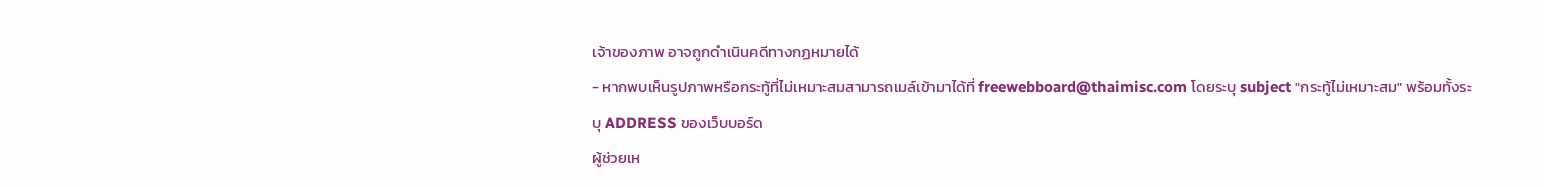เจ้าของภาพ อาจถูกดำเนินคดีทางกฏหมายได้
- หากพบเห็นรูปภาพหรือกระทู้ที่ไม่เหมาะสมสามารถเมล์เข้ามาได้ที่ freewebboard@thaimisc.com โดยระบุ subject "กระทู้ไม่เหมาะสม" พร้อมทั้งระบุ ADDRESS ของเว็บบอร์ด
ผู้ช่วยเห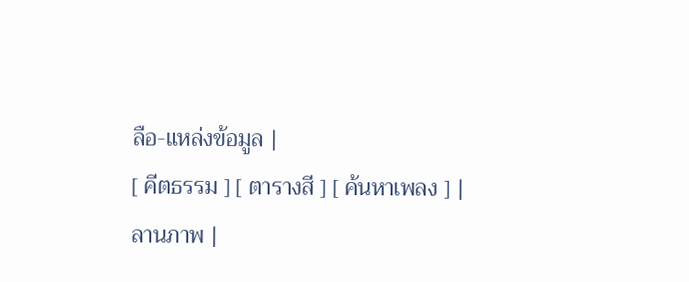ลือ-แหล่งข้อมูล |
[ คีตธรรม ] [ ตารางสี ] [ ค้นหาเพลง ] |
ลานภาพ |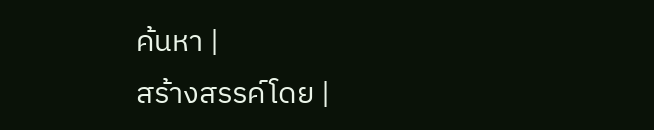ค้นหา |
สร้างสรรค์โดย |